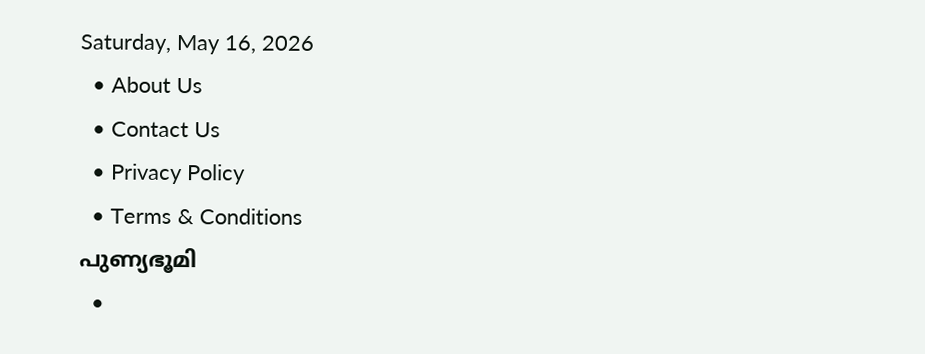Saturday, May 16, 2026
  • About Us
  • Contact Us
  • Privacy Policy
  • Terms & Conditions
പുണ്യഭൂമി
  •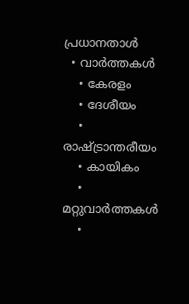പ്രധാനതാൾ
  • വാർത്തകൾ
    • കേരളം
    • ദേശീയം
    • രാഷ്ട്രാന്തരീയം
    • കായികം
    • മറ്റുവാര്‍ത്തകള്‍
    •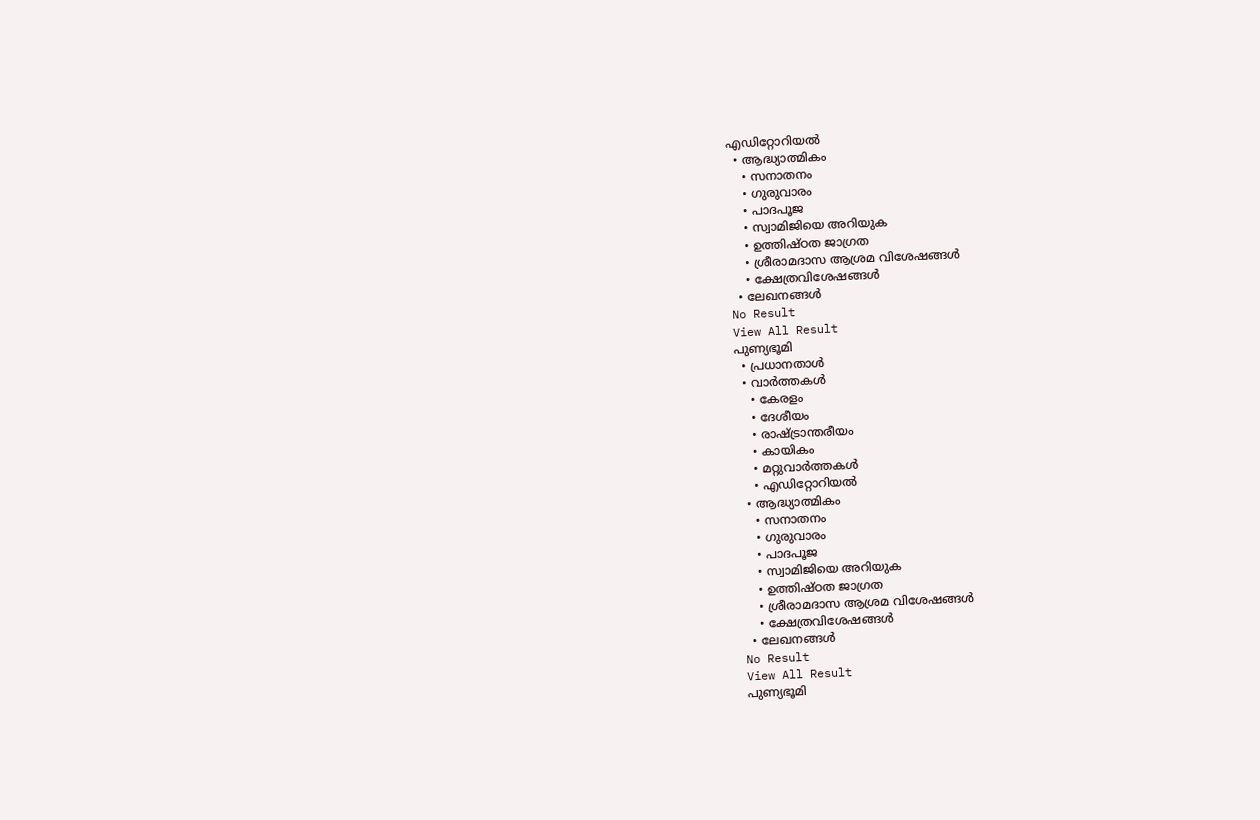എഡിറ്റോറിയല്‍
  • ആദ്ധ്യാത്മികം
    • സനാതനം
    • ഗുരുവാരം
    • പാദപൂജ
    • സ്വാമിജിയെ അറിയുക
    • ഉത്തിഷ്ഠത ജാഗ്രത
    • ശ്രീരാമദാസ ആശ്രമ വിശേഷങ്ങൾ
    • ക്ഷേത്രവിശേഷങ്ങള്‍
  • ലേഖനങ്ങള്‍
No Result
View All Result
പുണ്യഭൂമി
  • പ്രധാനതാൾ
  • വാർത്തകൾ
    • കേരളം
    • ദേശീയം
    • രാഷ്ട്രാന്തരീയം
    • കായികം
    • മറ്റുവാര്‍ത്തകള്‍
    • എഡിറ്റോറിയല്‍
  • ആദ്ധ്യാത്മികം
    • സനാതനം
    • ഗുരുവാരം
    • പാദപൂജ
    • സ്വാമിജിയെ അറിയുക
    • ഉത്തിഷ്ഠത ജാഗ്രത
    • ശ്രീരാമദാസ ആശ്രമ വിശേഷങ്ങൾ
    • ക്ഷേത്രവിശേഷങ്ങള്‍
  • ലേഖനങ്ങള്‍
No Result
View All Result
പുണ്യഭൂമി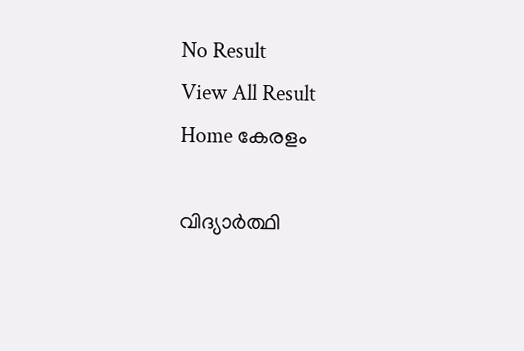No Result
View All Result
Home കേരളം

വിദ്യാര്‍ത്ഥി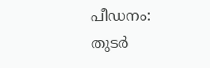പീഡനം: തുടര്‍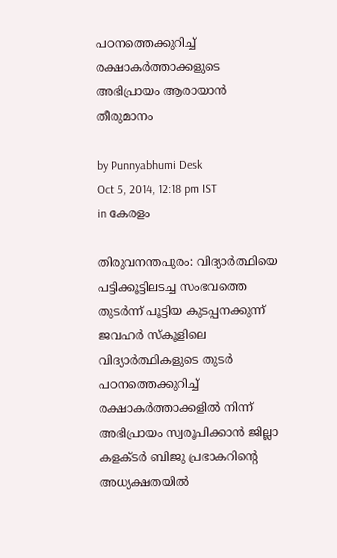പഠനത്തെക്കുറിച്ച്‌ രക്ഷാകര്‍ത്താക്കളുടെ അഭിപ്രായം ആരായാന്‍ തീരുമാനം

by Punnyabhumi Desk
Oct 5, 2014, 12:18 pm IST
in കേരളം

തിരുവനന്തപുരം: വിദ്യാര്‍ത്ഥിയെ പട്ടിക്കൂട്ടിലടച്ച സംഭവത്തെ തുടര്‍ന്ന്‌ പൂട്ടിയ കുടപ്പനക്കുന്ന്‌ ജവഹര്‍ സ്‌കൂളിലെ വിദ്യാര്‍ത്ഥികളുടെ തുടര്‍ പഠനത്തെക്കുറിച്ച്‌ രക്ഷാകര്‍ത്താക്കളില്‍ നിന്ന്‌ അഭിപ്രായം സ്വരൂപിക്കാന്‍ ജില്ലാ കളക്‌ടര്‍ ബിജു പ്രഭാകറിന്റെ അധ്യക്ഷതയില്‍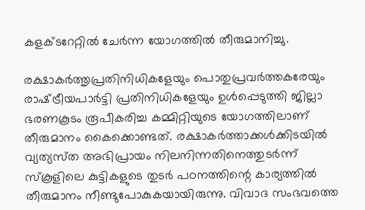കളക്‌ടറേറ്റില്‍ ചേര്‍ന്ന യോഗത്തില്‍ തീരുമാനിച്ചു.

രക്ഷാകര്‍ത്തൃപ്രതിനിധികളേയും പൊതുപ്രവര്‍ത്തകരേയും രാഷ്‌ട്രീയപാര്‍ട്ടി പ്രതിനിധികളേയും ഉള്‍പ്പെടുത്തി ജില്ലാ ഭരണകൂടം രൂപീകരിച്ച കമ്മിറ്റിയുടെ യോഗത്തിലാണ്‌ തീരുമാനം കൈക്കൊണ്ടത്‌. രക്ഷാകര്‍ത്താക്കള്‍ക്കിടയില്‍ വ്യത്യസ്‌ത അഭിപ്രായം നിലനിന്നതിനെത്തുടര്‍ന്ന്‌ സ്‌കൂളിലെ കുട്ടികളുടെ തുടര്‍ പഠനത്തിന്റെ കാര്യത്തില്‍ തീരുമാനം നീണ്ടുപോകുകയായിരുന്നു. വിവാദ സംഭവത്തെ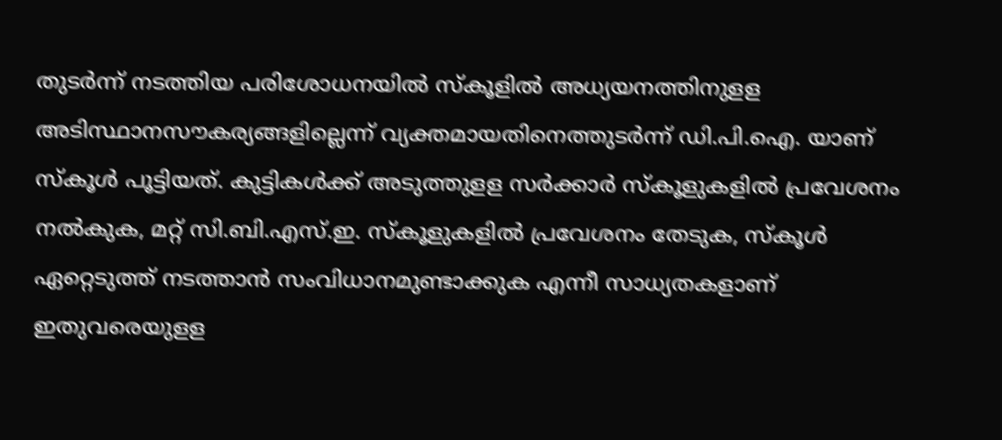തുടര്‍ന്ന്‌ നടത്തിയ പരിശോധനയില്‍ സ്‌കൂളില്‍ അധ്യയനത്തിനുളള അടിസ്ഥാനസൗകര്യങ്ങളില്ലെന്ന്‌ വ്യക്തമായതിനെത്തുടര്‍ന്ന്‌ ഡി.പി.ഐ. യാണ്‌ സ്‌കൂള്‍ പൂട്ടിയത്‌. കുട്ടികള്‍ക്ക്‌ അടുത്തുളള സര്‍ക്കാര്‍ സ്‌കൂളുകളില്‍ പ്രവേശനം നല്‍കുക, മറ്റ്‌ സി.ബി.എസ്‌.ഇ. സ്‌കൂളുകളില്‍ പ്രവേശനം തേടുക, സ്‌കൂള്‍ ഏറ്റെടുത്ത്‌ നടത്താന്‍ സംവിധാനമുണ്ടാക്കുക എന്നീ സാധ്യതകളാണ്‌ ഇതുവരെയുളള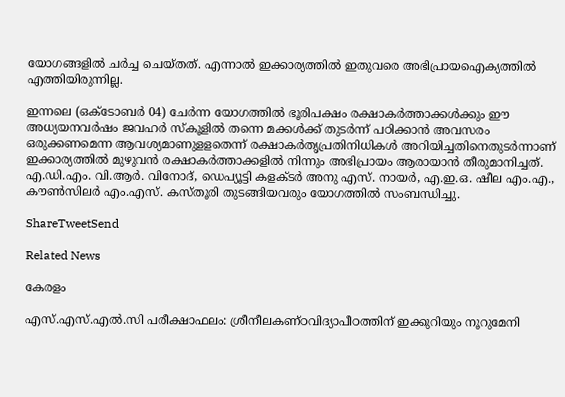യോഗങ്ങളില്‍ ചര്‍ച്ച ചെയ്‌തത്‌. എന്നാല്‍ ഇക്കാര്യത്തില്‍ ഇതുവരെ അഭിപ്രായഐക്യത്തില്‍ എത്തിയിരുന്നില്ല.

ഇന്നലെ (ഒക്‌ടോബര്‍ 04) ചേര്‍ന്ന യോഗത്തില്‍ ഭൂരിപക്ഷം രക്ഷാകര്‍ത്താക്കള്‍ക്കും ഈ അധ്യയനവര്‍ഷം ജവഹര്‍ സ്‌കൂളില്‍ തന്നെ മക്കള്‍ക്ക്‌ തുടര്‍ന്ന്‌ പഠിക്കാന്‍ അവസരം ഒരുക്കണമെന്ന ആവശ്യമാണുളളതെന്ന്‌ രക്ഷാകര്‍തൃപ്രതിനിധികള്‍ അറിയിച്ചതിനെതുടര്‍ന്നാണ്‌ ഇക്കാര്യത്തില്‍ മുഴുവന്‍ രക്ഷാകര്‍ത്താക്കളില്‍ നിന്നും അഭിപ്രായം ആരായാന്‍ തീരുമാനിച്ചത്‌. എ.ഡി.എം. വി.ആര്‍. വിനോദ്‌, ഡെപ്യൂട്ടി കളക്‌ടര്‍ അനു എസ്‌. നായര്‍, എ.ഇ.ഒ. ഷീല എം.എ., കൗണ്‍സിലര്‍ എം.എസ്‌. കസ്‌തൂരി തുടങ്ങിയവരും യോഗത്തില്‍ സംബന്ധിച്ചു.

ShareTweetSend

Related News

കേരളം

എസ്.എസ്.എല്‍.സി പരീക്ഷാഫലം: ശ്രീനീലകണ്ഠവിദ്യാപീഠത്തിന് ഇക്കുറിയും നൂറുമേനി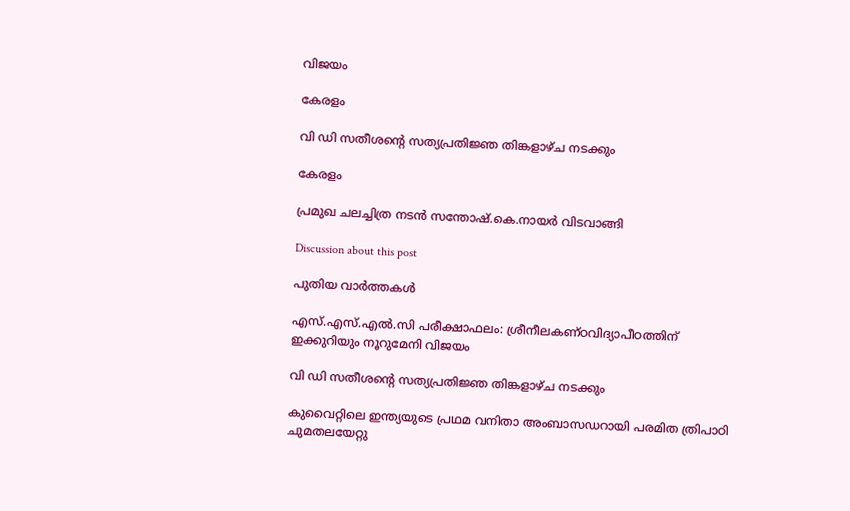വിജയം

കേരളം

വി ഡി സതീശന്റെ സത്യപ്രതിജ്ഞ തിങ്കളാഴ്ച നടക്കും

കേരളം

പ്രമുഖ ചലച്ചിത്ര നടന്‍ സന്തോഷ്.കെ.നായര്‍ വിടവാങ്ങി

Discussion about this post

പുതിയ വാർത്തകൾ

എസ്.എസ്.എല്‍.സി പരീക്ഷാഫലം: ശ്രീനീലകണ്ഠവിദ്യാപീഠത്തിന് ഇക്കുറിയും നൂറുമേനി വിജയം

വി ഡി സതീശന്റെ സത്യപ്രതിജ്ഞ തിങ്കളാഴ്ച നടക്കും

കുവൈറ്റിലെ ഇന്ത്യയുടെ പ്രഥമ വനിതാ അംബാസഡറായി പരമിത ത്രിപാഠി ചുമതലയേറ്റു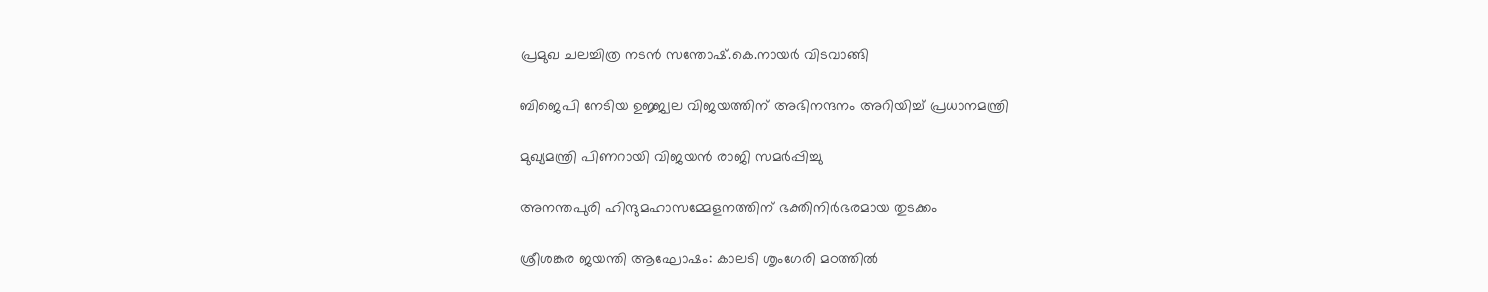പ്രമുഖ ചലച്ചിത്ര നടന്‍ സന്തോഷ്.കെ.നായര്‍ വിടവാങ്ങി

ബിജെപി നേടിയ ഉജ്ജ്വല വിജയത്തിന് അഭിനന്ദനം അറിയിച്ച് പ്രധാനമന്ത്രി

മുഖ്യമന്ത്രി പിണറായി വിജയന്‍ രാജി സമര്‍പ്പിച്ചു

അനന്തപുരി ഹിന്ദുമഹാസമ്മേളനത്തിന് ഭക്തിനിര്‍ഭരമായ തുടക്കം

ശ്രീശങ്കര ജയന്തി ആഘോഷം: കാലടി ശൃംഗേരി മഠത്തില്‍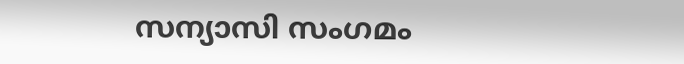സന്യാസി സംഗമം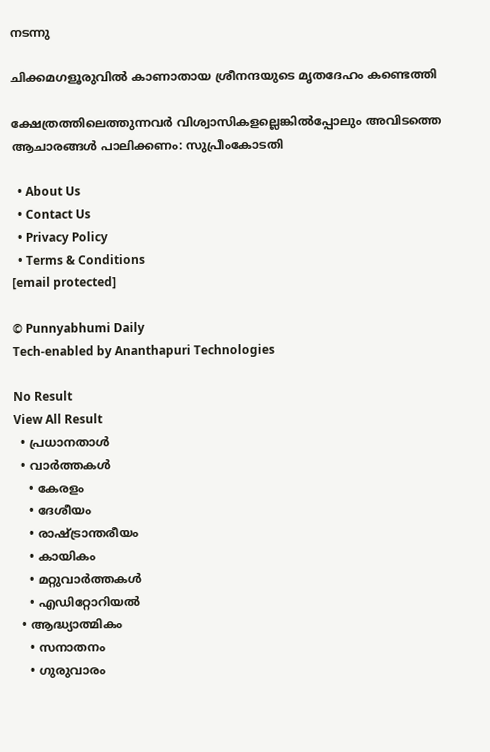നടന്നു

ചിക്കമഗളൂരുവില്‍ കാണാതായ ശ്രീനന്ദയുടെ മൃതദേഹം കണ്ടെത്തി

ക്ഷേത്രത്തിലെത്തുന്നവര്‍ വിശ്വാസികളല്ലെങ്കില്‍പ്പോലും അവിടത്തെ ആചാരങ്ങള്‍ പാലിക്കണം: സുപ്രീംകോടതി

  • About Us
  • Contact Us
  • Privacy Policy
  • Terms & Conditions
[email protected]

© Punnyabhumi Daily
Tech-enabled by Ananthapuri Technologies

No Result
View All Result
  • പ്രധാനതാൾ
  • വാർത്തകൾ
    • കേരളം
    • ദേശീയം
    • രാഷ്ട്രാന്തരീയം
    • കായികം
    • മറ്റുവാര്‍ത്തകള്‍
    • എഡിറ്റോറിയല്‍
  • ആദ്ധ്യാത്മികം
    • സനാതനം
    • ഗുരുവാരം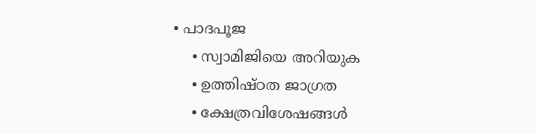• പാദപൂജ
    • സ്വാമിജിയെ അറിയുക
    • ഉത്തിഷ്ഠത ജാഗ്രത
    • ക്ഷേത്രവിശേഷങ്ങള്‍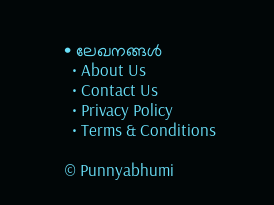• ലേഖനങ്ങള്‍
  • About Us
  • Contact Us
  • Privacy Policy
  • Terms & Conditions

© Punnyabhumi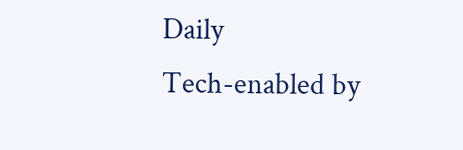Daily
Tech-enabled by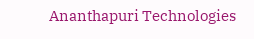Ananthapuri Technologies